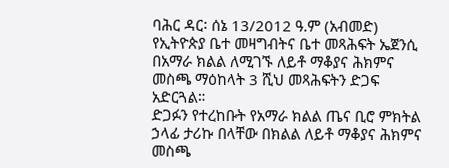ባሕር ዳር፡ ሰኔ 13/2012 ዓ.ም (አብመድ) የኢትዮጵያ ቤተ መዛግብትና ቤተ መጻሕፍት ኤጀንሲ በአማራ ክልል ለሚገኙ ለይቶ ማቆያና ሕክምና መስጫ ማዕከላት 3 ሺህ መጻሕፍትን ድጋፍ አድርጓል።
ድጋፉን የተረከቡት የአማራ ክልል ጤና ቢሮ ምክትል ኃላፊ ታሪኩ በላቸው በክልል ለይቶ ማቆያና ሕክምና መስጫ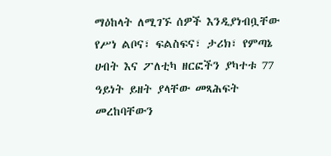ማዕከላት ለሚገኙ ሰዎች እንዲያነብቧቸው የሥነ ልቦና፣ ፍልስፍና፣ ታሪክ፣ የምጣኔ ሀብት እና ፖለቲካ ዘርፎችን ያካተቱ 77 ዓይነት ይዘት ያላቸው መጻሕፍት መረከባቸውን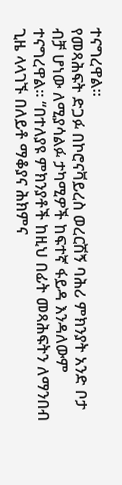ተናግረዋል፡፡
የመጻሕፍት ድጋፉ በኮሮናቫይረስ ወረርሽኝ ባሕሪ ምክንያት አንድ ቦታ ብቻ ሆነው ለሚያሳልፉ ታካሚዎች ከፍተኛ ፋይዳ እንዳለውም ተናግረዋል፡፡ ‘‘በተለያዩ ምክንያቶች ከዚህ በፊት መጻሕፍትን ለማንበብ ጊዜ ላላገኙ በለይቶ ማቆያና ሕክምና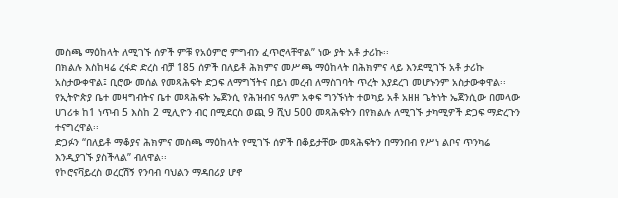መስጫ ማዕከላት ለሚገኙ ሰዎች ምቹ የአዕምሮ ምግብን ፈጥሮላቸዋል’’ ነው ያት አቶ ታሪኩ፡፡
በክልሉ እስከዛሬ ረፋድ ድረስ ብቻ 185 ሰዎች በለይቶ ሕክምና መሥጫ ማዕከላት በሕክምና ላይ እንደሚገኙ አቶ ታሪኩ አስታውቀዋል፤ ቢሮው መሰል የመጻሕፍት ድጋፍ ለማግኘትና በይነ መረብ ለማስገባት ጥረት እያደረገ መሆኑንም አስታውቀዋል፡፡
የኢትዮጵያ ቤተ መዛግብትና ቤተ መጻሕፍት ኤጀንሲ የሕዝብና ዓለም አቀፍ ግንኙነት ተወካይ አቶ አዘዘ ጌትነት ኤጀንሲው በመላው ሀገሪቱ ከ1 ነጥብ 5 እስከ 2 ሚሊዮን ብር በሚደርስ ወጪ 9 ሺህ 500 መጻሕፍትን በየክልሉ ለሚገኙ ታካሚዎች ድጋፍ ማድረጉን ተናግረዋል፡፡
ድጋፉን ‘‘በለይቶ ማቆያና ሕክምና መስጫ ማዕከላት የሚገኙ ሰዎች በቆይታቸው መጻሕፍትን በማንበብ የሥነ ልቦና ጥንካሬ እንዲያገኙ ያስችላል’’ ብለዋል፡፡
የኮሮናቫይረስ ወረርሽኝ የንባብ ባህልን ማዳበሪያ ሆኖ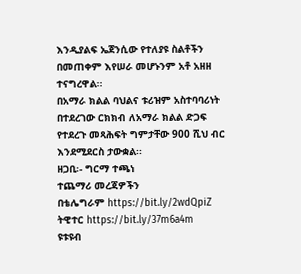እንዲያልፍ ኤጀንሲው የተለያዩ ስልቶችን በመጠቀም እየሠራ መሆኑንም አቶ አዘዘ ተናግረዋል፡፡
በአማራ ክልል ባህልና ቱሪዝም አስተባባሪነት በተደረገው ርክክብ ለአማራ ክልል ድጋፍ የተደረጉ መጻሕፍት ግምታቸው 900 ሺህ ብር እንደሚደርስ ታውቋል፡፡
ዘጋቢ፡- ግርማ ተጫነ
ተጨማሪ መረጃዎችን
በቴሌግራም https://bit.ly/2wdQpiZ
ትዊተር https://bit.ly/37m6a4m
ዩቱዩብ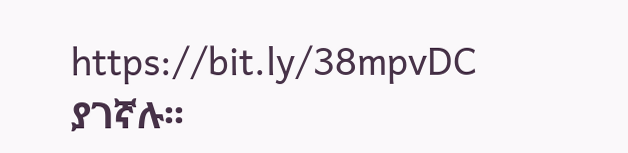https://bit.ly/38mpvDC ያገኛሉ፡፡